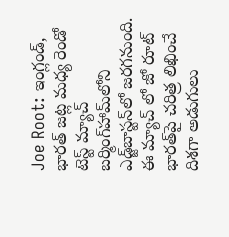Joe Root: ఇంగ్లండ్, భారత్‌ జట్ల మధ్య రెండో టెస్ట్ మ్యాచ్ బర్మింగ్‌హామ్‌లోని ఎడ్జ్‌బాస్టన్‌లో జరగనుంది. ఈ మ్యాచ్ లో జో రూట్ భారత్‌పై చరిత్ర లిఖించే దిశగా అడుగులు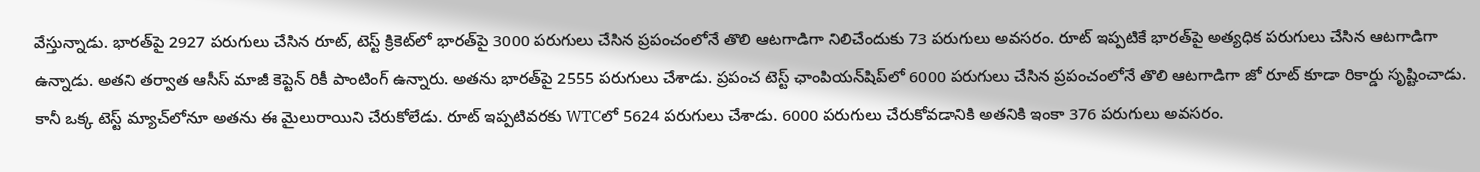వేస్తున్నాడు. భారత్‌పై 2927 పరుగులు చేసిన రూట్, టెస్ట్ క్రికెట్‌లో భారత్‌పై 3000 పరుగులు చేసిన ప్రపంచంలోనే తొలి ఆటగాడిగా నిలిచేందుకు 73 పరుగులు అవసరం. రూట్ ఇప్పటికే భారత్‌పై అత్యధిక పరుగులు చేసిన ఆటగాడిగా ఉన్నాడు. అతని తర్వాత ఆసీస్ మాజీ కెప్టెన్ రికీ పాంటింగ్ ఉన్నారు. అతను భారత్‌పై 2555 పరుగులు చేశాడు. ప్రపంచ టెస్ట్ ఛాంపియన్‌షిప్‌లో 6000 పరుగులు చేసిన ప్రపంచంలోనే తొలి ఆటగాడిగా జో రూట్ కూడా రికార్డు సృష్టించాడు. కానీ ఒక్క టెస్ట్ మ్యాచ్‌లోనూ అతను ఈ మైలురాయిని చేరుకోలేడు. రూట్ ఇప్పటివరకు WTCలో 5624 పరుగులు చేశాడు. 6000 పరుగులు చేరుకోవడానికి అతనికి ఇంకా 376 పరుగులు అవసరం.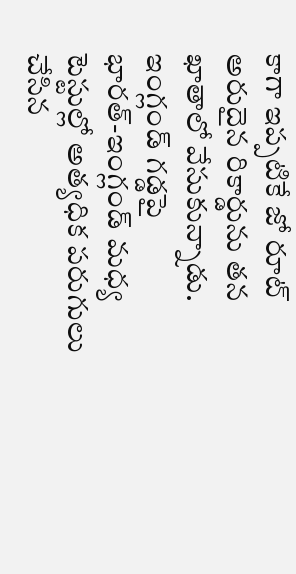కాగా ఇప్పటికే జో రూట్ అరుదైన రికార్డును త‌న ఖాతాలో వేసుకున్నాడు. ఇంగ్లండ్ గ‌డ్డపై భార‌త్‌-ఇంగ్లండ్ మ‌ధ్య టెస్టుల్లో అత్య‌ధిక‌ ప‌రుగులు చేసిన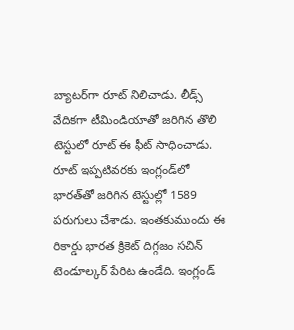బ్యాట‌ర్‌గా రూట్ నిలిచాడు. లీడ్స్ వేదిక‌గా టీమిండియాతో జరిగిన తొలి టెస్టులో రూట్ ఈ ఫీట్ సాధించాడు. రూట్ ఇప్ప‌టివ‌ర‌కు ఇంగ్లండ్‌లో భార‌త్‌తో జ‌రిగిన టెస్టుల్లో 1589 ప‌రుగులు చేశాడు. ఇంతకుముందు ఈ రికార్డు భార‌త క్రికెట్ దిగ్గ‌జం స‌చిన్ టెండూల్క‌ర్ పేరిట ఉండేది. ఇంగ్లండ్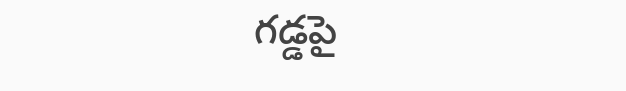గ‌డ్డ‌పై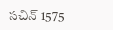స‌చిన్ 1575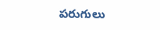ప‌రుగులు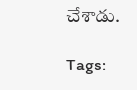చేశాడు.

Tags: